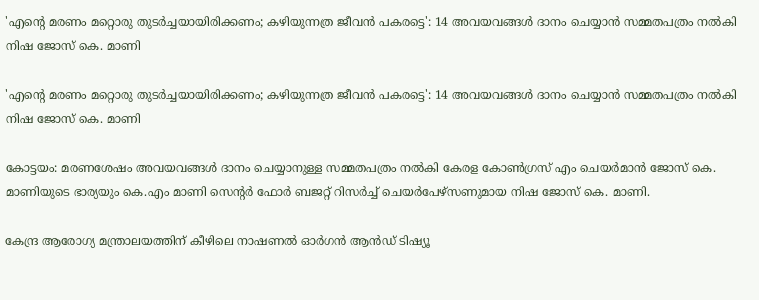'എന്റെ മരണം മറ്റൊരു തുടര്‍ച്ചയായിരിക്കണം; കഴിയുന്നത്ര ജീവന്‍ പകരട്ടെ': 14 അവയവങ്ങള്‍ ദാനം ചെയ്യാന്‍ സമ്മതപത്രം നല്‍കി നിഷ ജോസ് കെ. മാണി

'എന്റെ മരണം മറ്റൊരു തുടര്‍ച്ചയായിരിക്കണം; കഴിയുന്നത്ര ജീവന്‍ പകരട്ടെ': 14 അവയവങ്ങള്‍ ദാനം ചെയ്യാന്‍ സമ്മതപത്രം നല്‍കി നിഷ ജോസ് കെ. മാണി

കോട്ടയം: മരണശേഷം അവയവങ്ങള്‍ ദാനം ചെയ്യാനുള്ള സമ്മതപത്രം നല്‍കി കേരള കോണ്‍ഗ്രസ് എം ചെയര്‍മാന്‍ ജോസ് കെ. മാണിയുടെ ഭാര്യയും കെ.എം മാണി സെന്റര്‍ ഫോര്‍ ബജറ്റ് റിസര്‍ച്ച് ചെയര്‍പേഴ്‌സണുമായ നിഷ ജോസ് കെ. മാണി.

കേന്ദ്ര ആരോഗ്യ മന്ത്രാലയത്തിന് കീഴിലെ നാഷണല്‍ ഓര്‍ഗന്‍ ആന്‍ഡ് ടിഷ്യൂ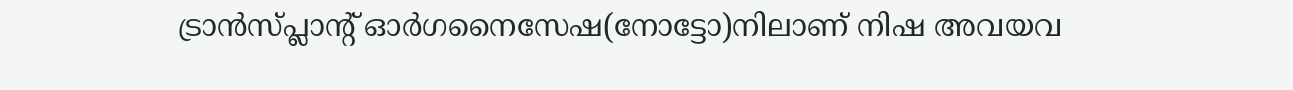ട്രാന്‍സ്പ്ലാന്റ് ഓര്‍ഗനൈസേഷ(നോട്ടോ)നിലാണ് നിഷ അവയവ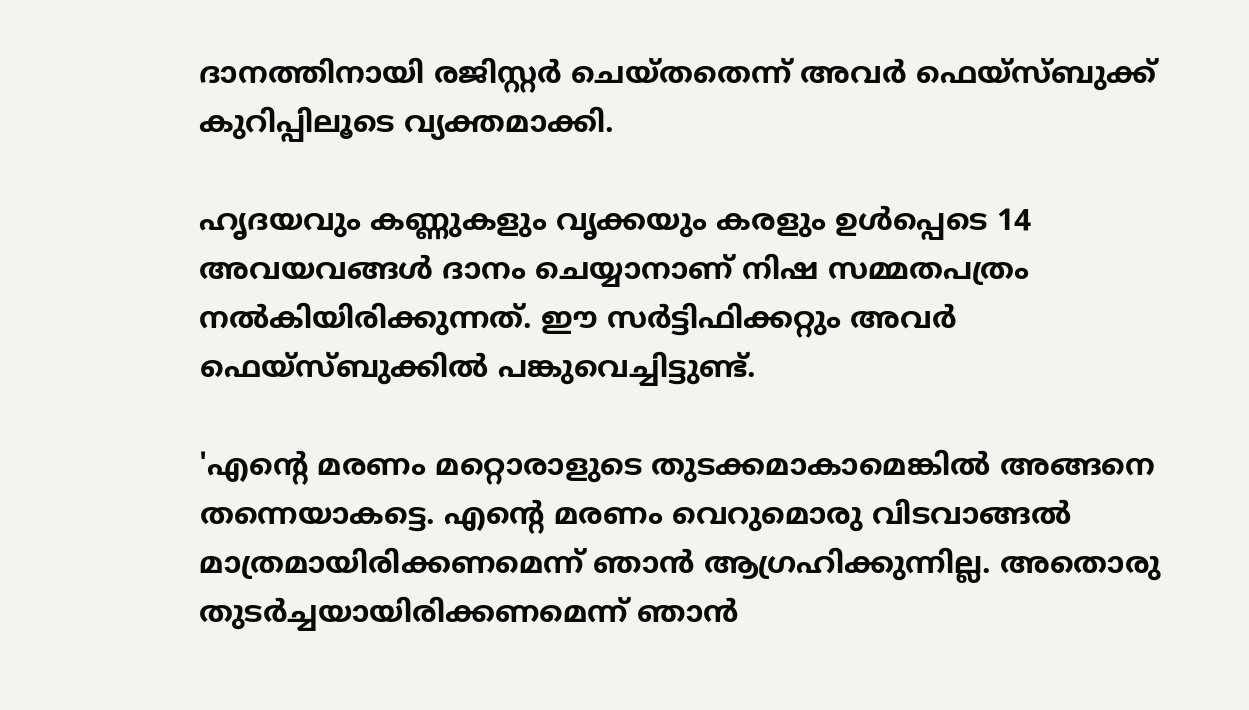ദാനത്തിനായി രജിസ്റ്റര്‍ ചെയ്തതെന്ന് അവര്‍ ഫെയ്‌സ്ബുക്ക് കുറിപ്പിലൂടെ വ്യക്തമാക്കി.

ഹൃദയവും കണ്ണുകളും വൃക്കയും കരളും ഉള്‍പ്പെടെ 14 അവയവങ്ങള്‍ ദാനം ചെയ്യാനാണ് നിഷ സമ്മതപത്രം നല്‍കിയിരിക്കുന്നത്. ഈ സര്‍ട്ടിഫിക്കറ്റും അവര്‍ ഫെയ്‌സ്ബുക്കില്‍ പങ്കുവെച്ചിട്ടുണ്ട്.

'എന്റെ മരണം മറ്റൊരാളുടെ തുടക്കമാകാമെങ്കില്‍ അങ്ങനെ തന്നെയാകട്ടെ. എന്റെ മരണം വെറുമൊരു വിടവാങ്ങല്‍ മാത്രമായിരിക്കണമെന്ന് ഞാന്‍ ആഗ്രഹിക്കുന്നില്ല. അതൊരു തുടര്‍ച്ചയായിരിക്കണമെന്ന് ഞാന്‍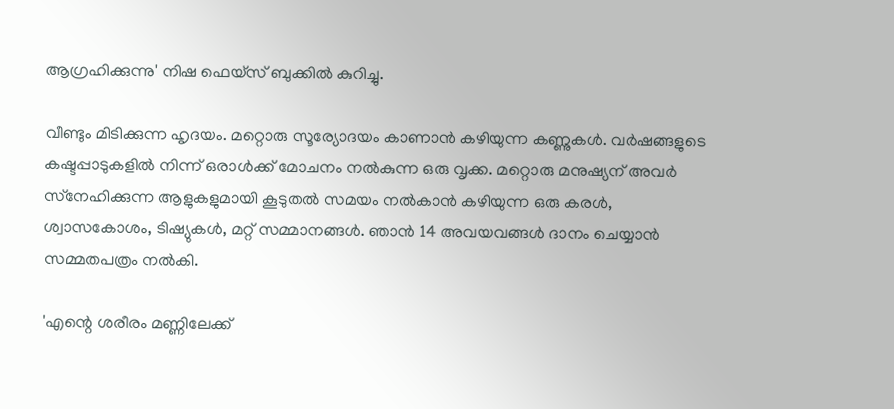ആഗ്രഹിക്കുന്നു' നിഷ ഫെയ്‌സ് ബുക്കില്‍ കുറിച്ചു.

വീണ്ടും മിടിക്കുന്ന ഹൃദയം. മറ്റൊരു സൂര്യോദയം കാണാന്‍ കഴിയുന്ന കണ്ണുകള്‍. വര്‍ഷങ്ങളുടെ കഷ്ടപ്പാടുകളില്‍ നിന്ന് ഒരാള്‍ക്ക് മോചനം നല്‍കുന്ന ഒരു വൃക്ക. മറ്റൊരു മനുഷ്യന് അവര്‍ സ്‌നേഹിക്കുന്ന ആളുകളുമായി കൂടുതല്‍ സമയം നല്‍കാന്‍ കഴിയുന്ന ഒരു കരള്‍, ശ്വാസകോശം, ടിഷ്യുകള്‍, മറ്റ് സമ്മാനങ്ങള്‍. ഞാന്‍ 14 അവയവങ്ങള്‍ ദാനം ചെയ്യാന്‍ സമ്മതപത്രം നല്‍കി.

'എന്റെ ശരീരം മണ്ണിലേക്ക്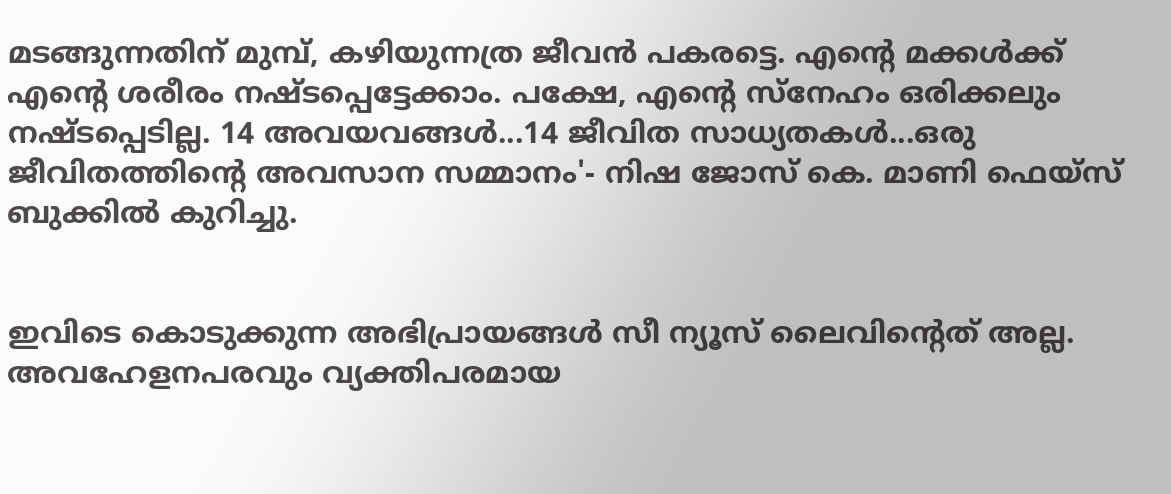മടങ്ങുന്നതിന് മുമ്പ്, കഴിയുന്നത്ര ജീവന്‍ പകരട്ടെ. എന്റെ മക്കള്‍ക്ക് എന്റെ ശരീരം നഷ്ടപ്പെട്ടേക്കാം. പക്ഷേ, എന്റെ സ്‌നേഹം ഒരിക്കലും നഷ്ടപ്പെടില്ല. 14 അവയവങ്ങള്‍...14 ജീവിത സാധ്യതകള്‍...ഒരു ജീവിതത്തിന്റെ അവസാന സമ്മാനം'- നിഷ ജോസ് കെ. മാണി ഫെയ്‌സ് ബുക്കില്‍ കുറിച്ചു.


ഇവിടെ കൊടുക്കുന്ന അഭിപ്രായങ്ങള്‍ സീ ന്യൂസ് ലൈവിന്റെത് അല്ല. അവഹേളനപരവും വ്യക്തിപരമായ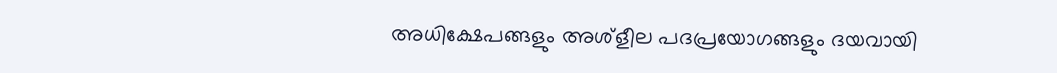അധിക്ഷേപങ്ങളും അശ്‌ളീല പദപ്രയോഗങ്ങളും ദയവായി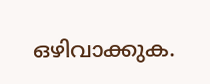ഒഴിവാക്കുക.